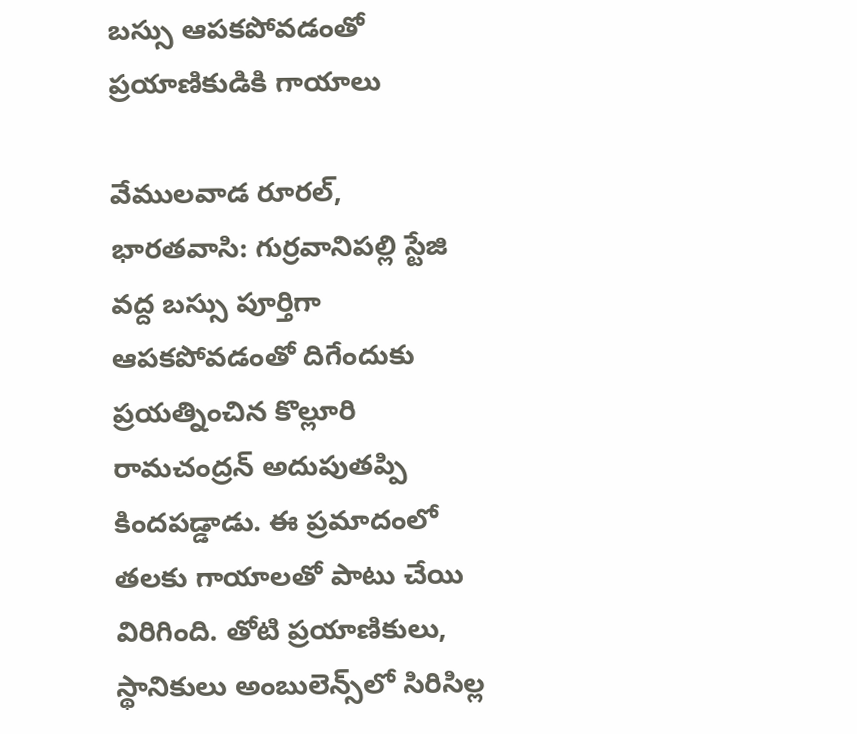బస్సు ఆపకపోవడంతో ప్రయాణికుడికి గాయాలు

వేములవాడ రూరల్, భారతవాసి: గుర్రవానిపల్లి స్టేజి వద్ద బస్సు పూర్తిగా ఆపకపోవడంతో దిగేందుకు ప్రయత్నించిన కొల్లూరి రామచంద్రన్ అదుపుతప్పి కిందపడ్డాడు. ఈ ప్రమాదంలో తలకు గాయాలతో పాటు చేయి విరిగింది. తోటి ప్రయాణికులు, స్థానికులు అంబులెన్స్‌లో సిరిసిల్ల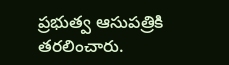ప్రభుత్వ ఆసుపత్రికి తరలించారు.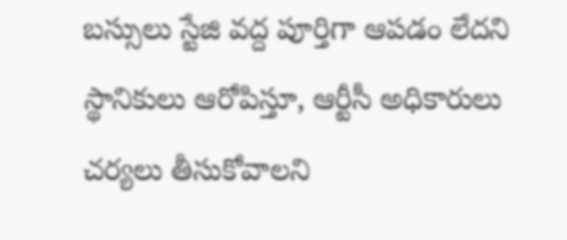బస్సులు స్టేజి వద్ద పూర్తిగా ఆపడం లేదని స్థానికులు ఆరోపిస్తూ, ఆర్టీసీ అధికారులు చర్యలు తీసుకోవాలని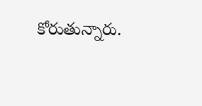కోరుతున్నారు.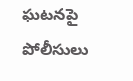ఘటనపై పోలీసులు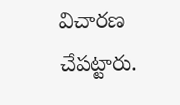విచారణ చేపట్టారు.